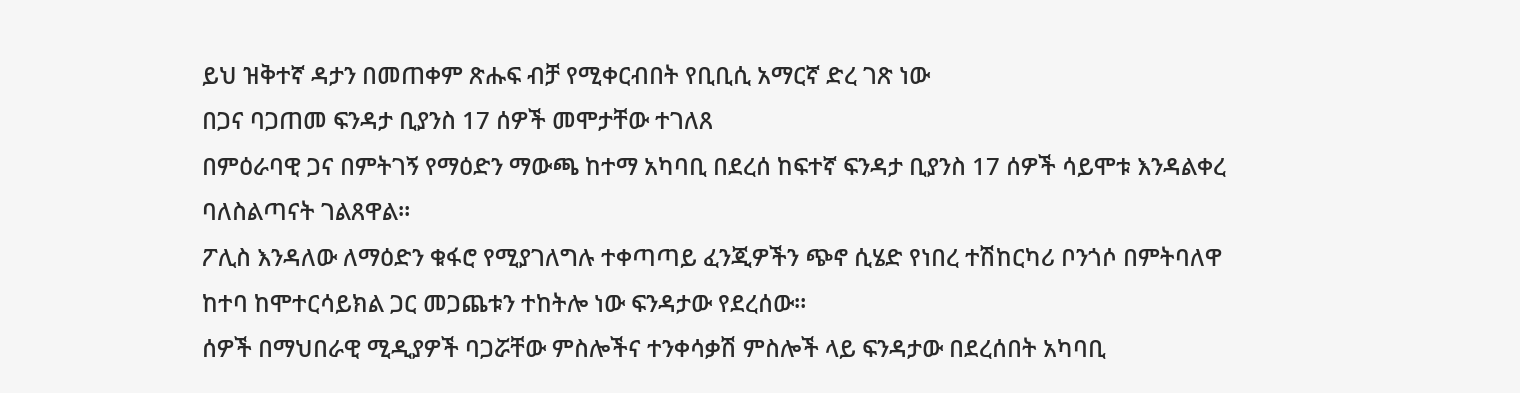ይህ ዝቅተኛ ዳታን በመጠቀም ጽሑፍ ብቻ የሚቀርብበት የቢቢሲ አማርኛ ድረ ገጽ ነው
በጋና ባጋጠመ ፍንዳታ ቢያንስ 17 ሰዎች መሞታቸው ተገለጸ
በምዕራባዊ ጋና በምትገኝ የማዕድን ማውጫ ከተማ አካባቢ በደረሰ ከፍተኛ ፍንዳታ ቢያንስ 17 ሰዎች ሳይሞቱ እንዳልቀረ ባለስልጣናት ገልጸዋል።
ፖሊስ እንዳለው ለማዕድን ቁፋሮ የሚያገለግሉ ተቀጣጣይ ፈንጂዎችን ጭኖ ሲሄድ የነበረ ተሽከርካሪ ቦንጎሶ በምትባለዋ ከተባ ከሞተርሳይክል ጋር መጋጨቱን ተከትሎ ነው ፍንዳታው የደረሰው።
ሰዎች በማህበራዊ ሚዲያዎች ባጋሯቸው ምስሎችና ተንቀሳቃሽ ምስሎች ላይ ፍንዳታው በደረሰበት አካባቢ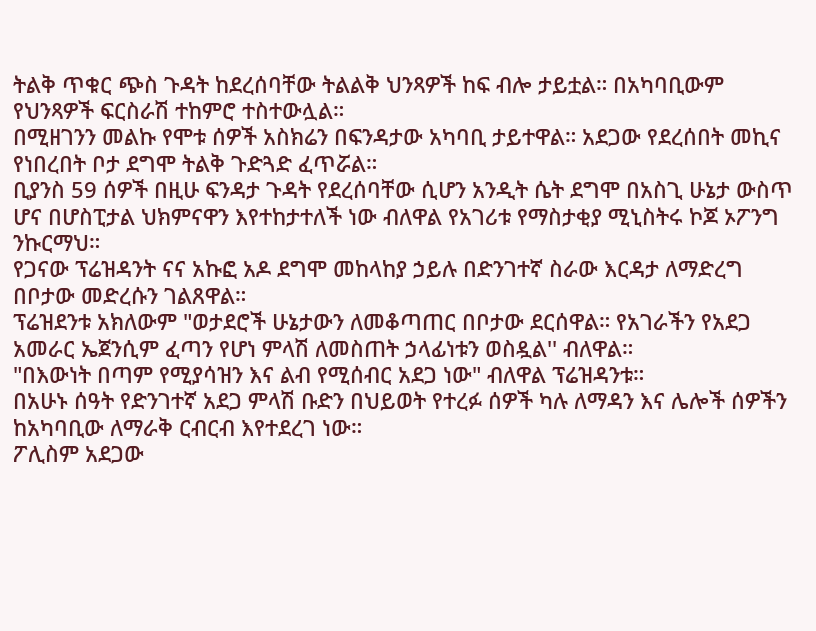ትልቅ ጥቁር ጭስ ጉዳት ከደረሰባቸው ትልልቅ ህንጻዎች ከፍ ብሎ ታይቷል። በአካባቢውም የህንጻዎች ፍርስራሽ ተከምሮ ተስተውሏል።
በሚዘገንን መልኩ የሞቱ ሰዎች አስክሬን በፍንዳታው አካባቢ ታይተዋል። አደጋው የደረሰበት መኪና የነበረበት ቦታ ደግሞ ትልቅ ጉድጓድ ፈጥሯል።
ቢያንስ 59 ሰዎች በዚሁ ፍንዳታ ጉዳት የደረሰባቸው ሲሆን አንዲት ሴት ደግሞ በአስጊ ሁኔታ ውስጥ ሆና በሆስፒታል ህክምናዋን እየተከታተለች ነው ብለዋል የአገሪቱ የማስታቂያ ሚኒስትሩ ኮጆ ኦፖንግ ንኩርማህ።
የጋናው ፕሬዝዳንት ናና አኩፎ አዶ ደግሞ መከላከያ ኃይሉ በድንገተኛ ስራው እርዳታ ለማድረግ በቦታው መድረሱን ገልጸዋል።
ፕሬዝደንቱ አክለውም "ወታደሮች ሁኔታውን ለመቆጣጠር በቦታው ደርሰዋል። የአገራችን የአደጋ አመራር ኤጀንሲም ፈጣን የሆነ ምላሽ ለመስጠት ኃላፊነቱን ወስዷል'' ብለዋል።
"በእውነት በጣም የሚያሳዝን እና ልብ የሚሰብር አደጋ ነው" ብለዋል ፕሬዝዳንቱ።
በአሁኑ ሰዓት የድንገተኛ አደጋ ምላሽ ቡድን በህይወት የተረፉ ሰዎች ካሉ ለማዳን እና ሌሎች ሰዎችን ከአካባቢው ለማራቅ ርብርብ እየተደረገ ነው።
ፖሊስም አደጋው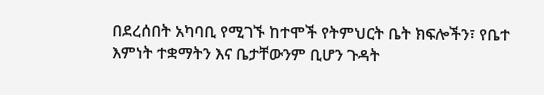በደረሰበት አካባቢ የሚገኙ ከተሞች የትምህርት ቤት ክፍሎችን፣ የቤተ እምነት ተቋማትን እና ቤታቸውንም ቢሆን ጉዳት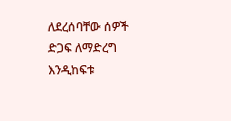ለደረሰባቸው ሰዎች ድጋፍ ለማድረግ እንዲከፍቱ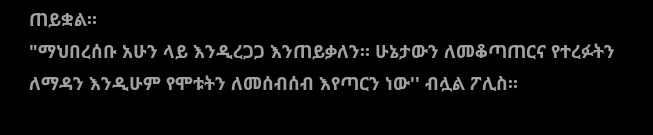ጠይቋል።
"ማህበረሰቡ አሁን ላይ እንዲረጋጋ እንጠይቃለን። ሁኔታውን ለመቆጣጠርና የተረፉትን ለማዳን እንዲሁም የሞቱትን ለመሰብሰብ እየጣርን ነው'' ብሏል ፖሊስ።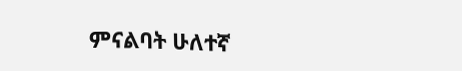ምናልባት ሁለተኛ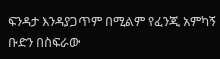ፍንዳታ እንዳያጋጥም በሚልም የፈንጂ አምካኝ ቡድን በስፍራው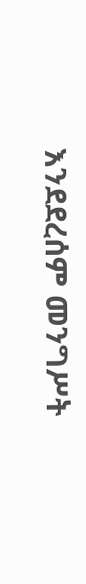እንደደረሰም መንግሥት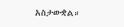አስታውቋል።